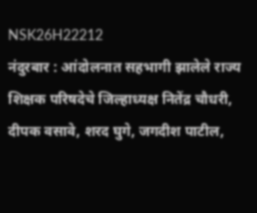NSK26H22212
नंदुरबार : आंदोलनात सहभागी झालेले राज्य शिक्षक परिषदेचे जिल्हाध्यक्ष नितेंद्र चौधरी, दीपक वसावे, शरद घुगे, जगदीश पाटील,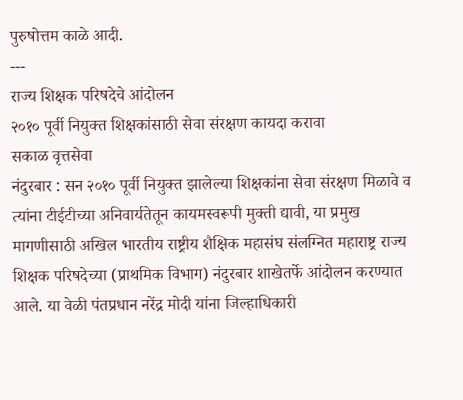पुरुषोत्तम काळे आदी.
---
राज्य शिक्षक परिषदेचे आंदोलन
२०१० पूर्वी नियुक्त शिक्षकांसाठी सेवा संरक्षण कायदा करावा
सकाळ वृत्तसेवा
नंदुरबार : सन २०१० पूर्वी नियुक्त झालेल्या शिक्षकांना सेवा संरक्षण मिळावे व त्यांना टीईटीच्या अनिवार्यतेतून कायमस्वरूपी मुक्ती द्यावी, या प्रमुख मागणीसाठी अखिल भारतीय राष्ट्रीय शैक्षिक महासंघ संलग्नित महाराष्ट्र राज्य शिक्षक परिषदेच्या (प्राथमिक विभाग) नंदुरबार शाखेतर्फे आंदोलन करण्यात आले. या वेळी पंतप्रधान नरेंद्र मोदी यांना जिल्हाधिकारी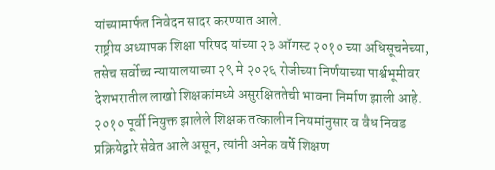यांच्यामार्फत निवेदन सादर करण्यात आले.
राष्ट्रीय अध्यापक शिक्षा परिषद यांच्या २३ ऑगस्ट २०१० च्या अधिसूचनेच्या, तसेच सर्वोच्च न्यायालयाच्या २९ मे २०२६ रोजीच्या निर्णयाच्या पार्श्वभूमीवर देशभरातील लाखो शिक्षकांमध्ये असुरक्षिततेची भावना निर्माण झाली आहे. २०१० पूर्वी नियुक्त झालेले शिक्षक तत्कालीन नियमांनुसार व वैध निवड प्रक्रियेद्वारे सेवेत आले असून, त्यांनी अनेक वर्षे शिक्षण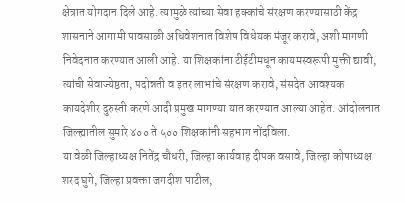क्षेत्रात योगदान दिले आहे. त्यामुळे त्यांच्या सेवा हक्कांचे संरक्षण करण्यासाठी केंद्र शासनाने आगामी पावसाळी अधिवेशनात विशेष विधेयक मंजूर करावे, अशी मागणी निवेदनात करण्यात आली आहे. या शिक्षकांना टीईटीमधून कायमस्वरूपी मुक्ती द्यावी, त्यांची सेवाज्येष्ठता, पदोन्नती व इतर लाभांचे संरक्षण करावे, संसदेत आवश्यक कायदेशीर दुरुस्ती करणे आदी प्रमुख मागण्या यात करण्यात आल्या आहेत. आंदोलनात जिल्ह्यातील सुमारे ४०० ते ५०० शिक्षकांनी सहभाग नोंदविला.
या वेळी जिल्हाध्यक्ष नितेंद्र चौधरी, जिल्हा कार्यवाह दीपक वसावे, जिल्हा कोषाध्यक्ष शरद घुगे, जिल्हा प्रवक्ता जगदीश पाटील,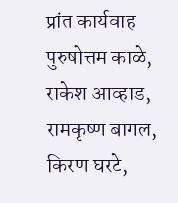प्रांत कार्यवाह पुरुषोत्तम काळे, राकेश आव्हाड, रामकृष्ण बागल, किरण घरटे,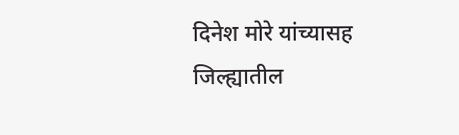दिनेश मोरे यांच्यासह जिल्ह्यातील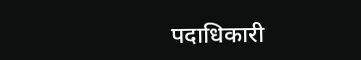पदाधिकारी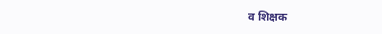व शिक्षक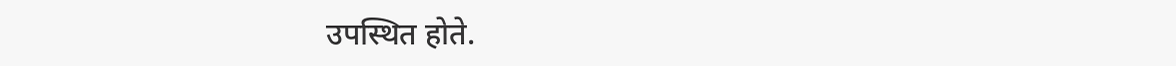उपस्थित होते.